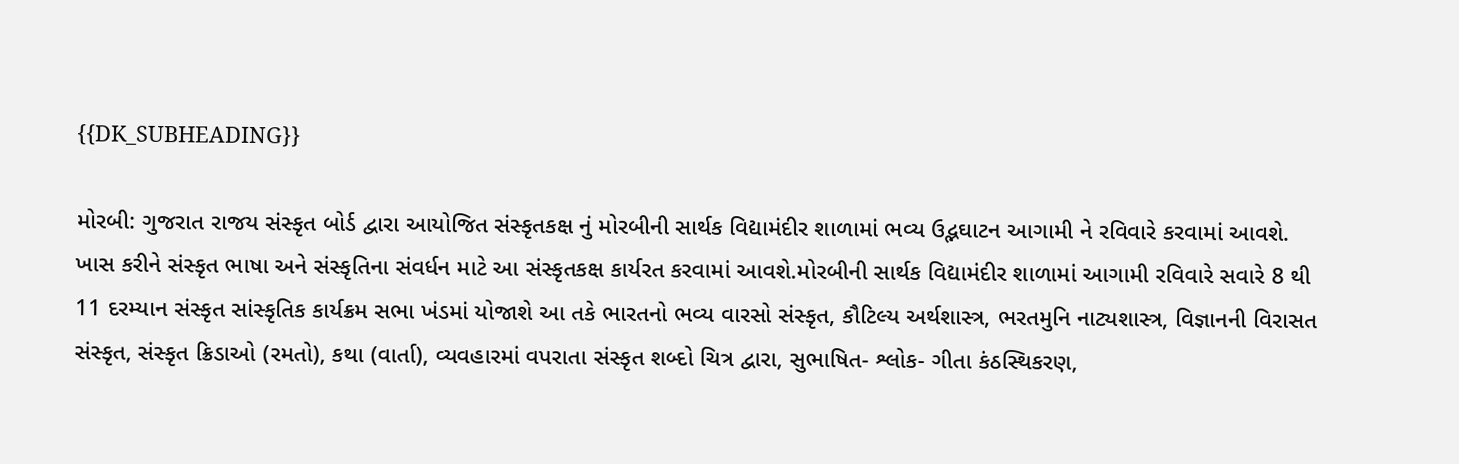{{DK_SUBHEADING}}

મોરબી: ગુજરાત રાજય સંસ્કૃત બોર્ડ દ્વારા આયોજિત સંસ્કૃતકક્ષ નું મોરબીની સાર્થક વિદ્યામંદીર શાળામાં ભવ્ય ઉદ્ભઘાટન આગામી ને રવિવારે કરવામાં આવશે. ખાસ કરીને સંસ્કૃત ભાષા અને સંસ્કૃતિના સંવર્ધન માટે આ સંસ્કૃતકક્ષ કાર્યરત કરવામાં આવશે.મોરબીની સાર્થક વિદ્યામંદીર શાળામાં આગામી રવિવારે સવારે 8 થી 11 દરમ્યાન સંસ્કૃત સાંસ્કૃતિક કાર્યક્રમ સભા ખંડમાં યોજાશે આ તકે ભારતનો ભવ્ય વારસો સંસ્કૃત, કૌટિલ્ય અર્થશાસ્ત્ર, ભરતમુનિ નાટ્યશાસ્ત્ર, વિજ્ઞાનની વિરાસત સંસ્કૃત, સંસ્કૃત ક્રિડાઓ (રમતો), કથા (વાર્તા), વ્યવહારમાં વપરાતા સંસ્કૃત શબ્દો ચિત્ર દ્વારા, સુભાષિત- શ્લોક- ગીતા કંઠસ્થિકરણ,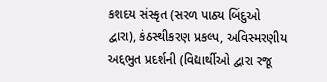કશદય સંસ્કૃત (સરળ પાઠ્ય બિંદુઓ દ્વારા), કંઠસ્થીકરણ પ્રકલ્પ, અવિસ્મરણીય અદ્દભુત પ્રદર્શની (વિદ્યાર્થીઓ દ્વારા રજૂ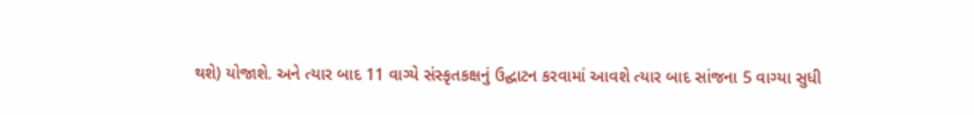થશે) યોજાશે. અને ત્યાર બાદ 11 વાગ્યે સંસ્કૃતકક્ષનું ઉદ્ઘાટન કરવામાં આવશે ત્યાર બાદ સાંજના 5 વાગ્યા સુધી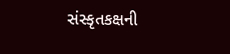સંસ્કૃતકક્ષની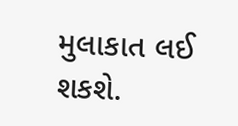મુલાકાત લઈ શકશે.